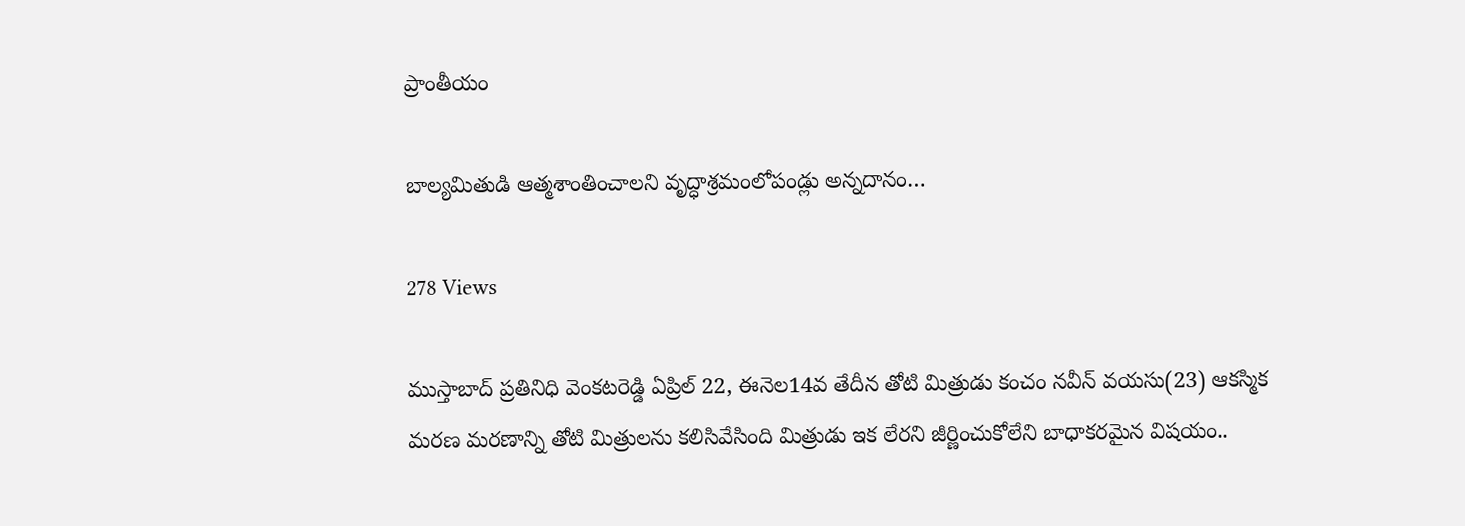ప్రాంతీయం

బాల్యమితుడి ఆత్మశాంతించాలని వృద్ధాశ్రమంలోపండ్లు అన్నదానం…

278 Views

ముస్తాబాద్ ప్రతినిధి వెంకటరెడ్డి ఏప్రిల్ 22, ఈనెల14వ తేదీన తోటి మిత్రుడు కంచం నవీన్ వయసు(23) ఆకస్మిక మరణ మరణాన్ని తోటి మిత్రులను కలిసివేసింది మిత్రుడు ఇక లేరని జీర్ణించుకోలేని బాధాకరమైన విషయం..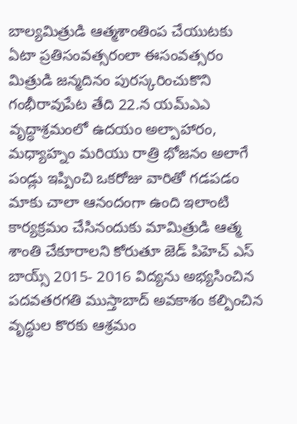బాల్యమిత్రుడి ఆత్మశాంతింప చేయుటకు ఏటా ప్రతిసంవత్సరంలా ఈసంవత్సరం మిత్రుడి జన్మదినం పురస్కరించుకొని గంభీరావుపేట తేది 22.న యమ్ఎఎ వృద్ధాశ్రమంలో ఉదయం అల్పాహారం, మధ్యాహ్నం మరియు రాత్రి భోజనం అలాగే పండ్లు ఇప్పించి ఒకరోజు వారితో గడపడం మాకు చాలా ఆనందంగా ఉంది ఇలాంటి కార్యక్రమం చేసినందుకు మామిత్రుడి ఆత్మ శాంతి చేకూరాలని కోరుతూ జెడ్ పిహెచ్ ఎస్ బాయ్స్ 2015- 2016 విద్యను అభ్యసించిన పదవతరగతి ముస్తాబాద్ అవకాశం కల్పించిన వృద్ధుల కొరకు ఆశ్రమం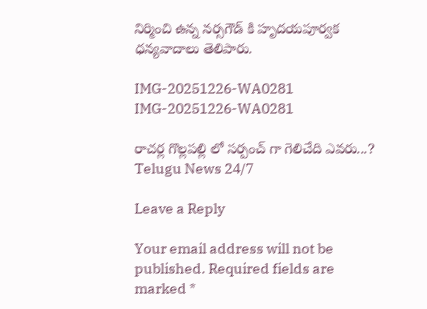నిర్మించి ఉన్న నర్సగౌడ్ కి హృదయపూర్వక ధన్యవాదాలు తెలిపారు.

IMG-20251226-WA0281
IMG-20251226-WA0281

రాచర్ల గొల్లపల్లి లో సర్పంచ్ గా గెలిచేది ఎవరు...?
Telugu News 24/7

Leave a Reply

Your email address will not be published. Required fields are marked *